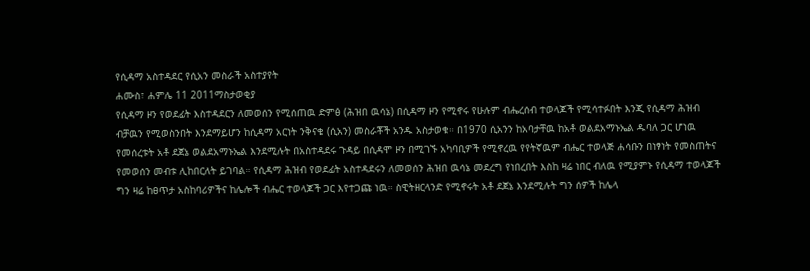የሲዳማ አስተዳደር የሲአን መስራች አስተያየት
ሐሙስ፣ ሐምሌ 11 2011ማስታወቂያ
የሲዳማ ዞን የወደፊት እስተዳደርን ለመወሰን የሚሰጠዉ ድምፅ (ሕዝበ ዉሳኔ) በሲዳማ ዞን የሚኖሩ የሁሉም ብሔረሰብ ተወላጆች የሚሳተፉበት እንጂ የሲዳማ ሕዝብ ብቻዉን የሚወስንበት እንደማይሆን ከሲዳማ አርነት ንቅናቄ (ሲአን) መስራቾች አንዱ አስታወቁ። በ1970 ሲአንን ከአባታቸዉ ከአቶ ወልደአማኑኤል ዱባለ ጋር ሆነዉ የመሰረቱት አቶ ደጀኔ ወልደአማኑኤል እንደሚሉት በአስተዳደሩ ጉዳይ በሲዳሞ ዞን በሚገኙ አካባቢዎች የሚኖረዉ የየትኛዉም ብሔር ተወላጅ ሐሳቡን በነፃነት የመስጠትና የመወሰን መብቱ ሊከበርለት ይገባል። የሲዳማ ሕዝብ የወደፊት አስተዳደሩን ለመወሰን ሕዝበ ዉሳኔ መደረግ የነበረበት እስከ ዛሬ ነበር ብለዉ የሚያምኑ የሲዳማ ተወላጆች ግን ዛሬ ከፀጥታ አስከባሪዎችና ከሌሎች ብሔር ተወላጆች ጋር እየተጋጩ ነዉ። ስዊትዘርላንድ የሚኖሩት አቶ ደጀኔ እንደሚሉት ግን ሰዎች ከሌላ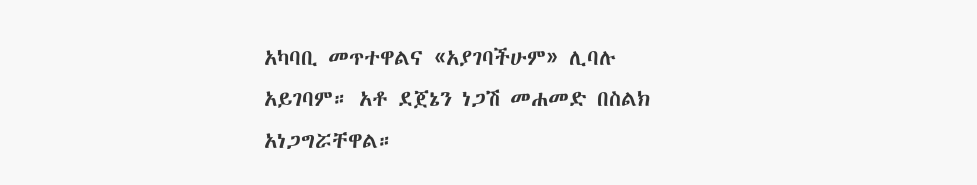አካባቢ መጥተዋልና «አያገባችሁም» ሊባሉ አይገባም። አቶ ደጀኔን ነጋሽ መሐመድ በስልክ አነጋግሯቸዋል።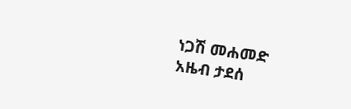ነጋሽ መሐመድ
አዜብ ታደሰ